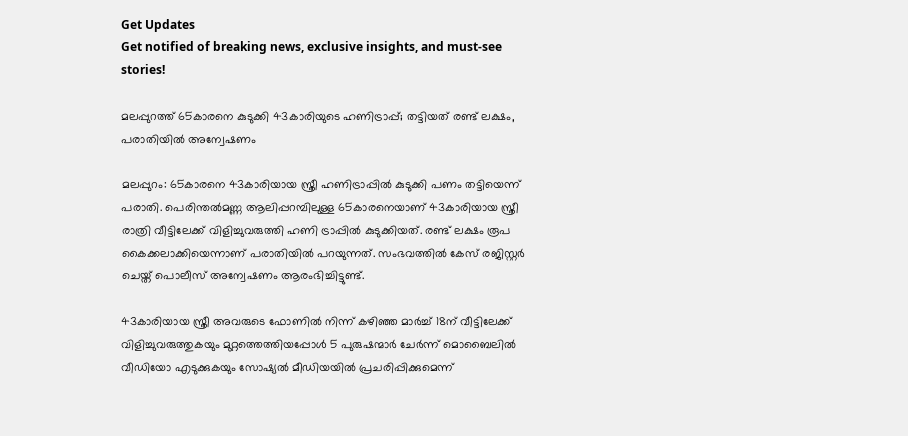Get Updates
Get notified of breaking news, exclusive insights, and must-see stories!

മലപ്പുറത്ത് 65കാരനെ കുടുക്കി 43കാരിയുടെ ഹണിട്രാപ്പ്; തട്ടിയത് രണ്ട് ലക്ഷം, പരാതിയില്‍ അന്വേഷണം

മലപ്പുറം: 65കാരനെ 43കാരിയായ സ്ത്രീ ഹണിട്രാപ്പില്‍ കുടുക്കി പണം തട്ടിയെന്ന് പരാതി. പെരിന്തല്‍മണ്ണ ആലിപ്പറമ്പിലുള്ള 65കാരനെയാണ് 43കാരിയായ സ്ത്രീ രാത്രി വീട്ടിലേക്ക് വിളിച്ചുവരുത്തി ഹണി ട്രാപ്പില്‍ കുടുക്കിയത്. രണ്ട് ലക്ഷം രൂപ കൈക്കലാക്കിയെന്നാണ് പരാതിയില്‍ പറയുന്നത്. സംഭവത്തില്‍ കേസ് രജിസ്റ്റര്‍ ചെയ്ത് പൊലീസ് അന്വേഷണം ആരംഭിച്ചിട്ടുണ്ട്.

43കാരിയായ സ്ത്രീ അവരുടെ ഫോണില്‍ നിന്ന് കഴിഞ്ഞ മാര്‍ച്ച് 18ന് വീട്ടിലേക്ക് വിളിച്ചുവരുത്തുകയും മുറ്റത്തെത്തിയപ്പോള്‍ 5 പുരുഷന്മാര്‍ ചേര്‍ന്ന് മൊബൈലില്‍ വീഡിയോ എടുക്കുകയും സോഷ്യല്‍ മീഡിയയില്‍ പ്രചരിപ്പിക്കുമെന്ന്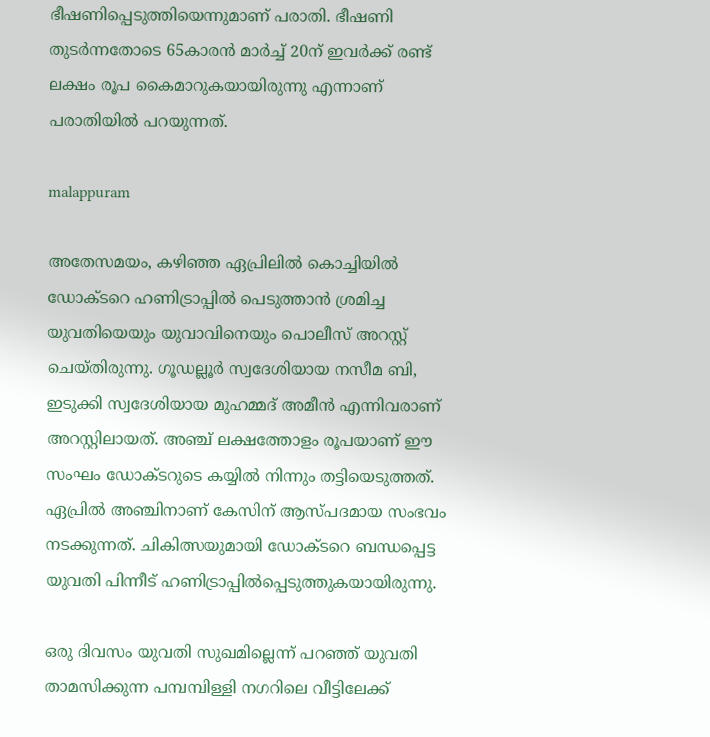ഭീഷണിപ്പെടുത്തിയെന്നുമാണ് പരാതി. ഭീഷണി തുടര്‍ന്നതോടെ 65കാരന്‍ മാര്‍ച്ച് 20ന് ഇവര്‍ക്ക് രണ്ട് ലക്ഷം രൂപ കൈമാറുകയായിരുന്നു എന്നാണ് പരാതിയില്‍ പറയുന്നത്.

malappuram

അതേസമയം, കഴിഞ്ഞ ഏപ്രിലില്‍ കൊച്ചിയില്‍ ഡോക്ടറെ ഹണിട്രാപ്പില്‍ പെടുത്താന്‍ ശ്രമിച്ച യുവതിയെയും യുവാവിനെയും പൊലീസ് അറസ്റ്റ് ചെയ്തിരുന്നു. ഗൂഡല്ലൂര്‍ സ്വദേശിയായ നസീമ ബി, ഇടുക്കി സ്വദേശിയായ മുഹമ്മദ് അമീന്‍ എന്നിവരാണ് അറസ്റ്റിലായത്. അഞ്ച് ലക്ഷത്തോളം രൂപയാണ് ഈ സംഘം ഡോക്ടറുടെ കയ്യില്‍ നിന്നും തട്ടിയെടുത്തത്. ഏപ്രില്‍ അഞ്ചിനാണ് കേസിന് ആസ്പദമായ സംഭവം നടക്കുന്നത്. ചികിത്സയുമായി ഡോക്ടറെ ബന്ധപ്പെട്ട യുവതി പിന്നീട് ഹണിട്രാപ്പില്‍പ്പെടുത്തുകയായിരുന്നു.

ഒരു ദിവസം യുവതി സുഖമില്ലെന്ന് പറഞ്ഞ് യുവതി താമസിക്കുന്ന പമ്പമ്പിള്ളി നഗറിലെ വീട്ടിലേക്ക്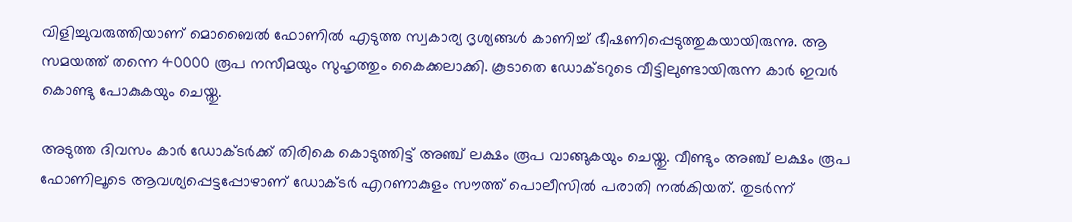വിളിച്ചുവരുത്തിയാണ് മൊബൈല്‍ ഫോണില്‍ എടുത്ത സ്വകാര്യ ദൃശ്യങ്ങള്‍ കാണിച്ച് ഭീഷണിപ്പെടുത്തുകയായിരുന്നു. ആ സമയത്ത് തന്നെ 40000 രൂപ നസീമയും സുഹൃത്തും കൈക്കലാക്കി. കൂടാതെ ഡോക്ടറുടെ വീട്ടിലുണ്ടായിരുന്ന കാര്‍ ഇവര്‍ കൊണ്ടു പോകുകയും ചെയ്തു.

അടുത്ത ദിവസം കാര്‍ ഡോക്ടര്‍ക്ക് തിരികെ കൊടുത്തിട്ട് അഞ്ച് ലക്ഷം രൂപ വാങ്ങുകയും ചെയ്തു. വീണ്ടും അഞ്ച് ലക്ഷം രൂപ ഫോണിലൂടെ ആവശ്യപ്പെട്ടപ്പോഴാണ് ഡോക്ടര്‍ എറണാകുളം സൗത്ത് പൊലീസില്‍ പരാതി നല്‍കിയത്. തുടര്‍ന്ന്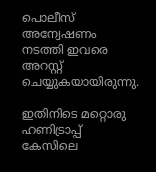പൊലീസ് അന്വേഷണം നടത്തി ഇവരെ അറസ്റ്റ് ചെയ്യുകയായിരുന്നു.

ഇതിനിടെ മറ്റൊരു ഹണിട്രാപ്പ് കേസിലെ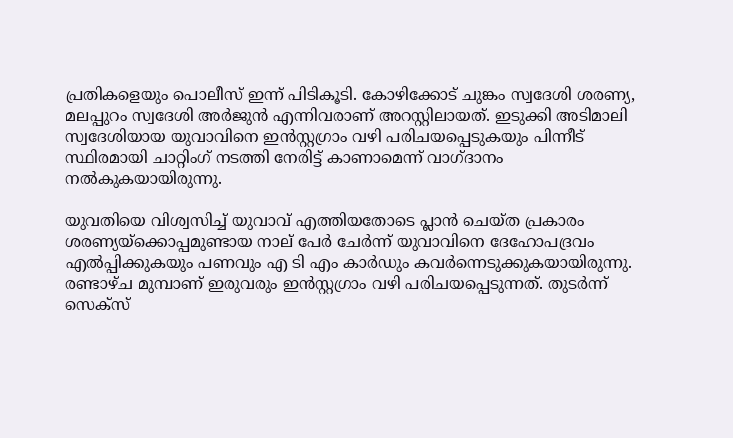പ്രതികളെയും പൊലീസ് ഇന്ന് പിടികൂടി. കോഴിക്കോട് ചുങ്കം സ്വദേശി ശരണ്യ, മലപ്പുറം സ്വദേശി അര്‍ജുന്‍ എന്നിവരാണ് അറസ്റ്റിലായത്. ഇടുക്കി അടിമാലി സ്വദേശിയായ യുവാവിനെ ഇന്‍സ്റ്റഗ്രാം വഴി പരിചയപ്പെടുകയും പിന്നീട് സ്ഥിരമായി ചാറ്റിംഗ് നടത്തി നേരിട്ട് കാണാമെന്ന് വാഗ്ദാനം നല്‍കുകയായിരുന്നു.

യുവതിയെ വിശ്വസിച്ച് യുവാവ് എത്തിയതോടെ പ്ലാന്‍ ചെയ്ത പ്രകാരം ശരണ്യയ്‌ക്കൊപ്പമുണ്ടായ നാല് പേര്‍ ചേര്‍ന്ന് യുവാവിനെ ദേഹോപദ്രവം എല്‍പ്പിക്കുകയും പണവും എ ടി എം കാര്‍ഡും കവര്‍ന്നെടുക്കുകയായിരുന്നു. രണ്ടാഴ്ച മുമ്പാണ് ഇരുവരും ഇന്‍സ്റ്റഗ്രാം വഴി പരിചയപ്പെടുന്നത്. തുടര്‍ന്ന് സെക്‌സ്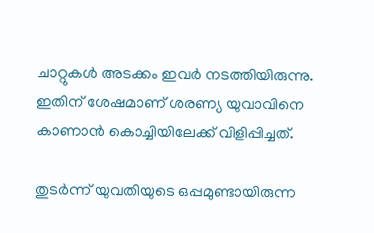ചാറ്റുകള്‍ അടക്കം ഇവര്‍ നടത്തിയിരുന്നു. ഇതിന് ശേഷമാണ് ശരണ്യ യുവാവിനെ കാണാന്‍ കൊച്ചിയിലേക്ക് വിളിപ്പിച്ചത്.

തുടര്‍ന്ന് യുവതിയുടെ ഒപ്പമുണ്ടായിരുന്ന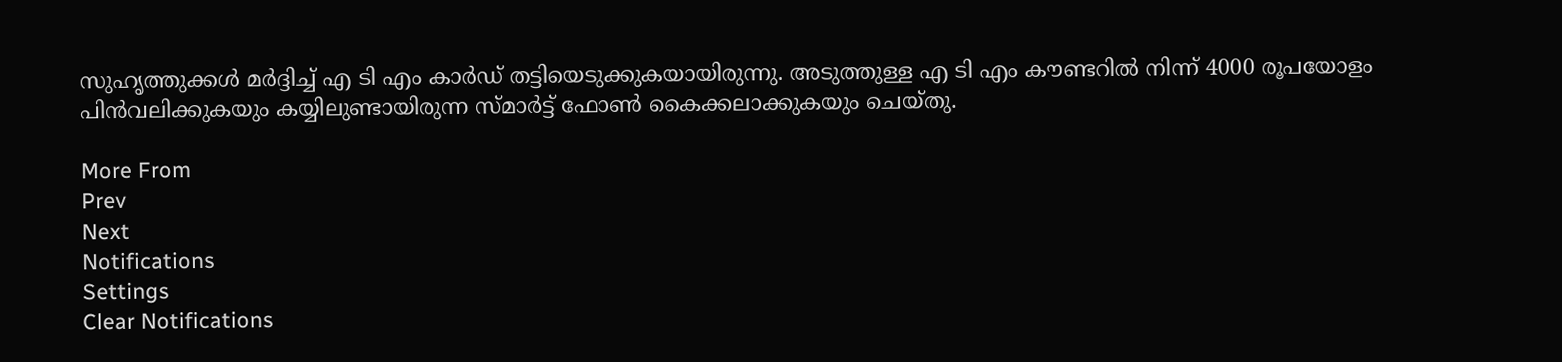സുഹൃത്തുക്കള്‍ മര്‍ദ്ദിച്ച് എ ടി എം കാര്‍ഡ് തട്ടിയെടുക്കുകയായിരുന്നു. അടുത്തുള്ള എ ടി എം കൗണ്ടറില്‍ നിന്ന് 4000 രൂപയോളം പിന്‍വലിക്കുകയും കയ്യിലുണ്ടായിരുന്ന സ്മാര്‍ട്ട് ഫോണ്‍ കൈക്കലാക്കുകയും ചെയ്തു.

More From
Prev
Next
Notifications
Settings
Clear Notifications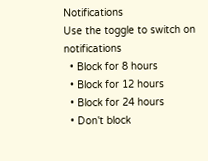Notifications
Use the toggle to switch on notifications
  • Block for 8 hours
  • Block for 12 hours
  • Block for 24 hours
  • Don't block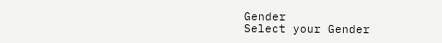Gender
Select your Gender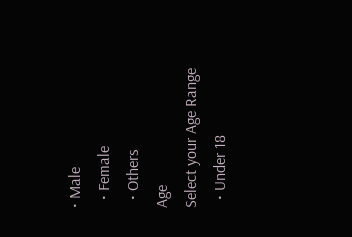• Male
  • Female
  • Others
Age
Select your Age Range
  • Under 18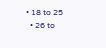• 18 to 25
  • 26 to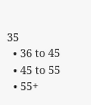35
  • 36 to 45
  • 45 to 55
  • 55+